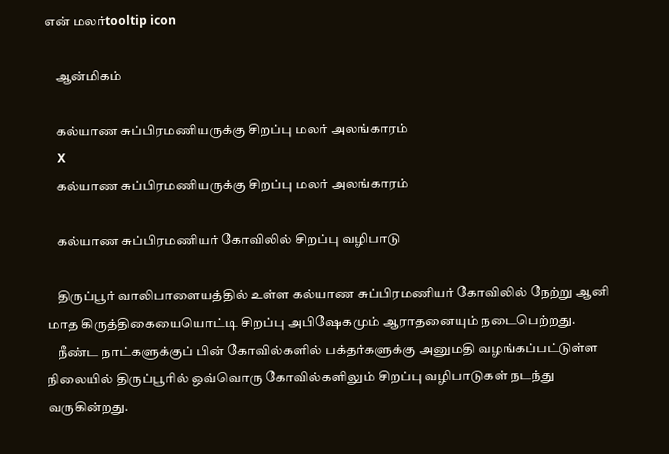என் மலர்tooltip icon

    ஆன்மிகம்

    கல்யாண சுப்பிரமணியருக்கு சிறப்பு மலர் அலங்காரம்
    X
    கல்யாண சுப்பிரமணியருக்கு சிறப்பு மலர் அலங்காரம்

    கல்யாண சுப்பிரமணியர் கோவிலில் சிறப்பு வழிபாடு

    திருப்பூர் வாலிபாளையத்தில் உள்ள கல்யாண சுப்பிரமணியர் கோவிலில் நேற்று ஆனி மாத கிருத்திகையையொட்டி சிறப்பு அபிஷேகமும் ஆராதனையும் நடைபெற்றது.
    நீண்ட நாட்களுக்குப் பின் கோவில்களில் பக்தர்களுக்கு அனுமதி வழங்கப்பட்டுள்ள நிலையில் திருப்பூரில் ஒவ்வொரு கோவில்களிலும் சிறப்பு வழிபாடுகள் நடந்து வருகின்றது.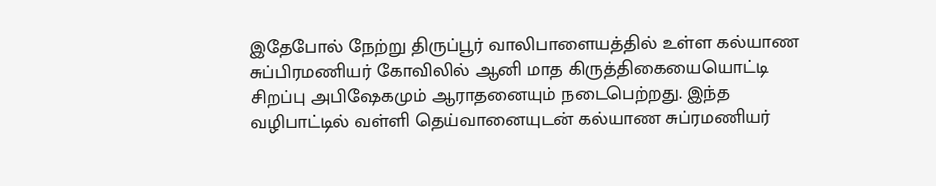இதேபோல் நேற்று திருப்பூர் வாலிபாளையத்தில் உள்ள கல்யாண சுப்பிரமணியர் கோவிலில் ஆனி மாத கிருத்திகையையொட்டி சிறப்பு அபிஷேகமும் ஆராதனையும் நடைபெற்றது. இந்த வழிபாட்டில் வள்ளி தெய்வானையுடன் கல்யாண சுப்ரமணியர்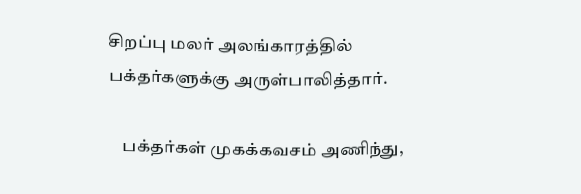சிறப்பு மலர் அலங்காரத்தில் பக்தர்களுக்கு அருள்பாலித்தார்.

    பக்தர்கள் முகக்கவசம் அணிந்து,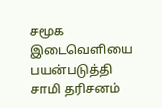சமூக இடைவெளியை பயன்படுத்தி சாமி தரிசனம்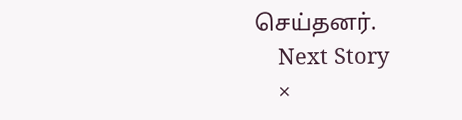செய்தனர்.
    Next Story
    ×